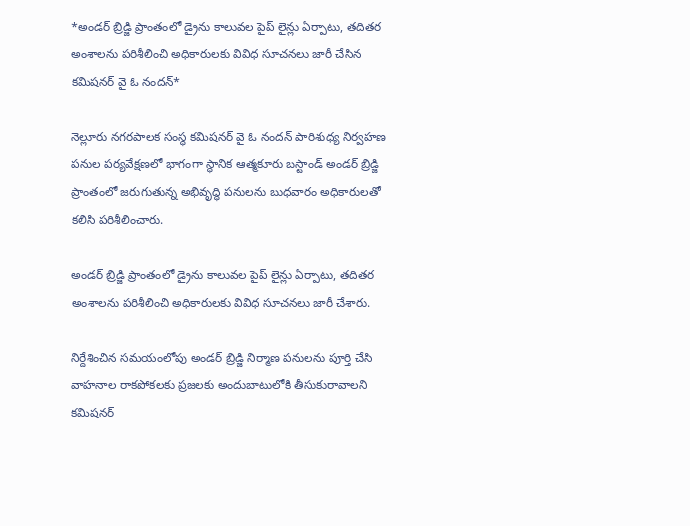*అండర్ బ్రిడ్జి ప్రాంతంలో డ్రైను కాలువల పైప్ లైన్లు ఏర్పాటు, తదితర అంశాలను పరిశీలించి అధికారులకు వివిధ సూచనలు జారీ చేసిన కమిషనర్ వై ఓ నందన్*

నెల్లూరు నగరపాలక సంస్థ కమిషనర్ వై ఓ నందన్ పారిశుధ్య నిర్వహణ పనుల పర్యవేక్షణలో భాగంగా స్థానిక ఆత్మకూరు బస్టాండ్ అండర్ బ్రిడ్జి ప్రాంతంలో జరుగుతున్న అభివృద్ధి పనులను బుధవారం అధికారులతో కలిసి పరిశీలించారు.

అండర్ బ్రిడ్జి ప్రాంతంలో డ్రైను కాలువల పైప్ లైన్లు ఏర్పాటు, తదితర అంశాలను పరిశీలించి అధికారులకు వివిధ సూచనలు జారీ చేశారు.

నిర్దేశించిన సమయంలోపు అండర్ బ్రిడ్జి నిర్మాణ పనులను పూర్తి చేసి వాహనాల రాకపోకలకు ప్రజలకు అందుబాటులోకి తీసుకురావాలని కమిషనర్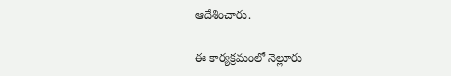ఆదేశించారు.

ఈ కార్యక్రమంలో నెల్లూరు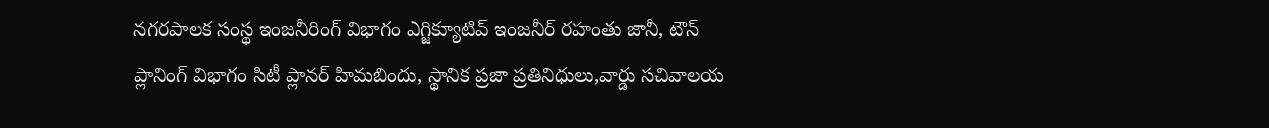నగరపాలక సంస్థ ఇంజనీరింగ్ విభాగం ఎగ్జిక్యూటివ్ ఇంజనీర్ రహంతు జానీ, టౌన్ ప్లానింగ్ విభాగం సిటీ ప్లానర్ హిమబిందు, స్థానిక ప్రజా ప్రతినిధులు,వార్డు సచివాలయ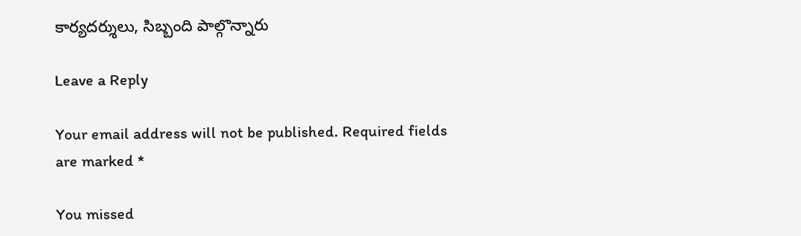కార్యదర్శులు, సిబ్బంది పాల్గొన్నారు

Leave a Reply

Your email address will not be published. Required fields are marked *

You missed